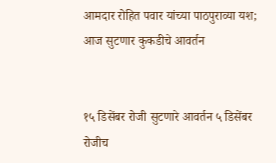आमदार रोहित पवार यांच्या पाठपुराव्या यश; आज सुटणार कुकडीचे आवर्तन


१५ डिसेंबर रोजी सुटणारे आवर्तन ५ डिसेंबर रोजीच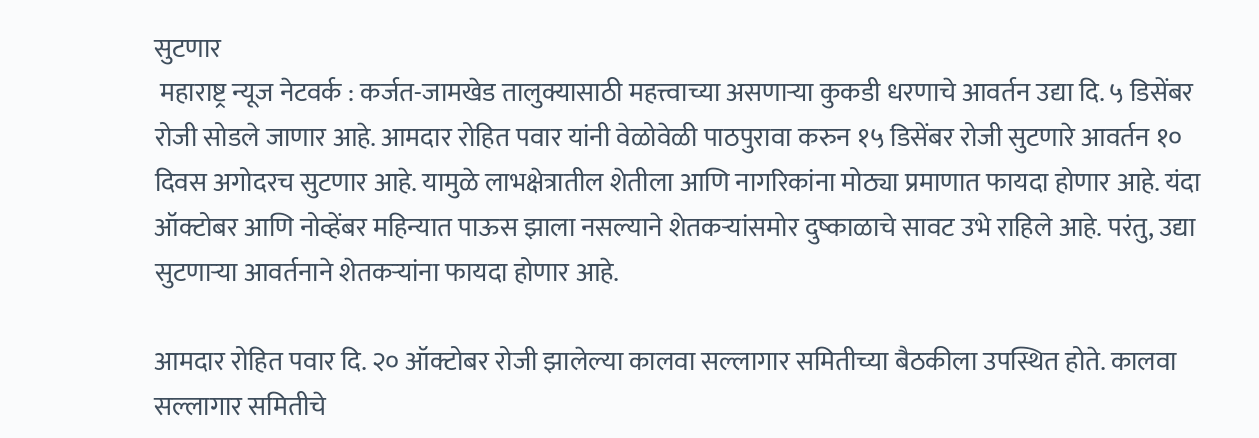सुटणार
 महाराष्ट्र न्यूज नेटवर्क : कर्जत-जामखेड तालुक्यासाठी महत्त्वाच्या असणाऱ्या कुकडी धरणाचे आवर्तन उद्या दि. ५ डिसेंबर रोजी सोडले जाणार आहे. आमदार रोहित पवार यांनी वेळोवेळी पाठपुरावा करुन १५ डिसेंबर रोजी सुटणारे आवर्तन १० दिवस अगोदरच सुटणार आहे. यामुळे लाभक्षेत्रातील शेतीला आणि नागरिकांना मोठ्या प्रमाणात फायदा होणार आहे. यंदा ऑक्टोबर आणि नोव्हेंबर महिन्यात पाऊस झाला नसल्याने शेतकऱ्यांसमोर दुष्काळाचे सावट उभे राहिले आहे. परंतु, उद्या सुटणाऱ्या आवर्तनाने शेतकऱ्यांना फायदा होणार आहे.

आमदार रोहित पवार दि. २० ऑक्टोबर रोजी झालेल्या कालवा सल्लागार समितीच्या बैठकीला उपस्थित होते. कालवा सल्लागार समितीचे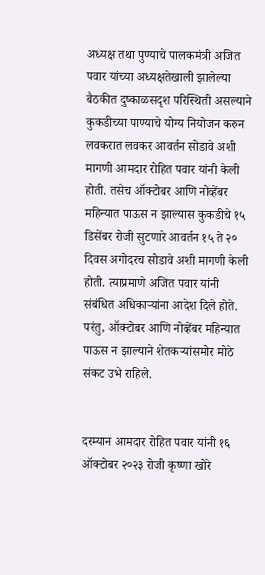अध्यक्ष तथा पुण्याचे पालकमंत्री अजित पवार यांच्या अध्यक्षतेखाली झालेल्या बैठकीत दुष्काळसदृश परिस्थिती असल्याने कुकडीच्या पाण्याचे योग्य नियोजन करुन लवकरात लवकर आवर्तन सोडावे अशी मागणी आमदार रोहित पवार यांनी केली होती. तसेच ऑक्टोबर आणि नोव्हेंबर महिन्यात पाऊस न झाल्यास कुकडीचे १५ डिसेंबर रोजी सुटणारे आवर्तन १५ ते २० दिवस अगोदरच सोडावे अशी मागणी केली होती. त्याप्रमाणे अजित पवार यांनी संबंधित अधिकाऱ्यांना आदेश दिले होते. परंतु, ऑक्टोबर आणि नोव्हेंबर महिन्यात पाऊस न झाल्याने शेतकऱ्यांसमोर मोठे संकट उभे राहिले.


दरम्यान आमदार रोहित पवार यांनी १६ ऑक्टोबर २०२३ रोजी कृष्णा खोरे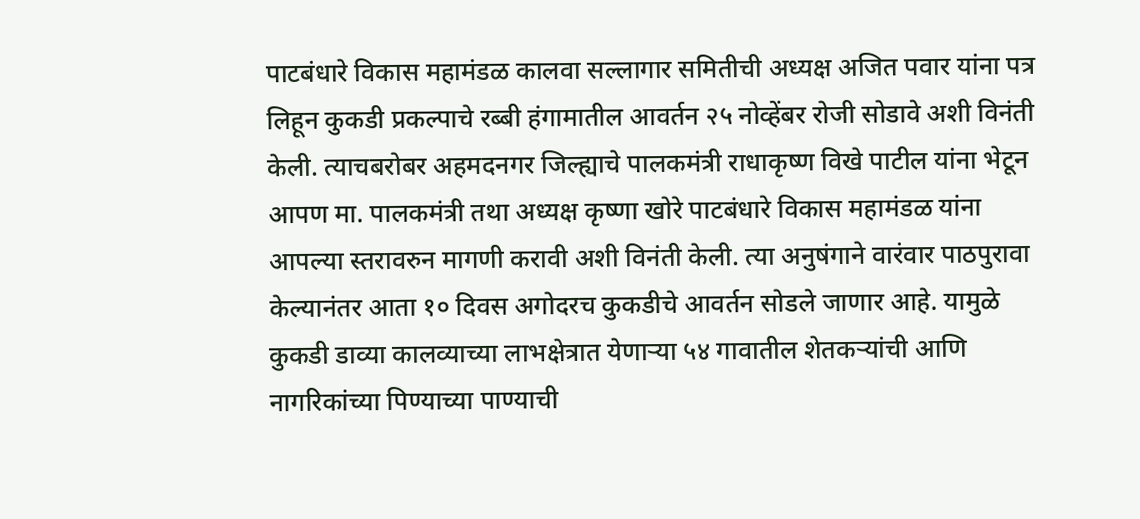पाटबंधारे विकास महामंडळ कालवा सल्लागार समितीची अध्यक्ष अजित पवार यांना पत्र लिहून कुकडी प्रकल्पाचे रब्बी हंगामातील आवर्तन २५ नोव्हेंबर रोजी सोडावे अशी विनंती केली. त्याचबरोबर अहमदनगर जिल्ह्याचे पालकमंत्री राधाकृष्ण विखे पाटील यांना भेटून आपण मा. पालकमंत्री तथा अध्यक्ष कृष्णा खोरे पाटबंधारे विकास महामंडळ यांना आपल्या स्तरावरुन मागणी करावी अशी विनंती केली. त्या अनुषंगाने वारंवार पाठपुरावा केल्यानंतर आता १० दिवस अगोदरच कुकडीचे आवर्तन सोडले जाणार आहे. यामुळे कुकडी डाव्या कालव्याच्या लाभक्षेत्रात येणाऱ्या ५४ गावातील शेतकऱ्यांची आणि नागरिकांच्या पिण्याच्या पाण्याची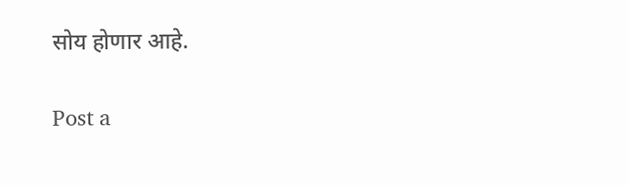सोय होणार आहे.

Post a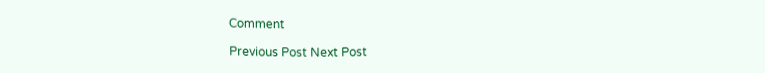Comment

Previous Post Next Post